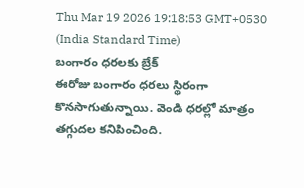Thu Mar 19 2026 19:18:53 GMT+0530 (India Standard Time)
బంగారం ధరలకు బ్రేక్
ఈరోజు బంగారం ధరలు స్థిరంగా కొనసాగుతున్నాయి. వెండి ధరల్లో మాత్రం తగ్గుదల కనిపించింది.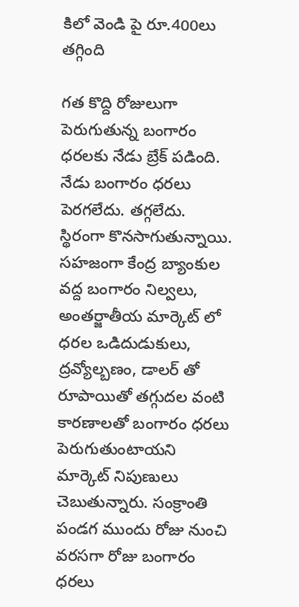కిలో వెండి పై రూ.400లు తగ్గింది

గత కొద్ది రోజులుగా పెరుగుతున్న బంగారం ధరలకు నేడు బ్రేక్ పడింది. నేడు బంగారం ధరలు పెరగలేదు. తగ్గలేదు. స్థిరంగా కొనసాగుతున్నాయి. సహజంగా కేంద్ర బ్యాంకుల వద్ద బంగారం నిల్వలు, అంతర్జాతీయ మార్కెట్ లో ధరల ఒడిదుడుకులు, ద్రవ్యోల్బణం, డాలర్ తో రూపాయితో తగ్గుదల వంటి కారణాలతో బంగారం ధరలు పెరుగుతుంటాయని మార్కెట్ నిపుణులు చెబుతున్నారు. సంక్రాంతి పండగ ముందు రోజు నుంచి వరసగా రోజు బంగారం ధరలు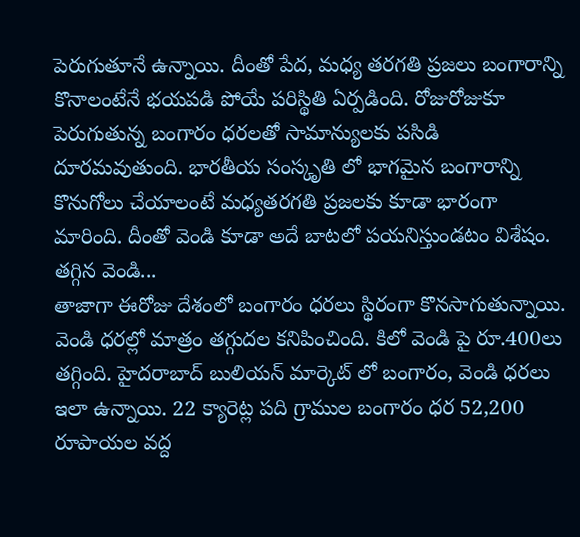పెరుగుతూనే ఉన్నాయి. దీంతో పేద, మధ్య తరగతి ప్రజలు బంగారాన్ని కొనాలంటేనే భయపడి పోయే పరిస్థితి ఏర్పడింది. రోజురోజుకూ పెరుగుతున్న బంగారం ధరలతో సామాన్యులకు పసిడి దూరమవుతుంది. భారతీయ సంస్కృతి లో భాగమైన బంగారాన్ని కొనుగోలు చేయాలంటే మధ్యతరగతి ప్రజలకు కూడా భారంగా మారింది. దీంతో వెండి కూడా అదే బాటలో పయనిస్తుండటం విశేషం.
తగ్గిన వెండి...
తాజాగా ఈరోజు దేశంలో బంగారం ధరలు స్థిరంగా కొనసాగుతున్నాయి. వెండి ధరల్లో మాత్రం తగ్గుదల కనిపించింది. కిలో వెండి పై రూ.400లు తగ్గింది. హైదరాబాద్ బులియన్ మార్కెట్ లో బంగారం, వెండి ధరలు ఇలా ఉన్నాయి. 22 క్యారెట్ల పది గ్రాముల బంగారం ధర 52,200 రూపాయల వద్ద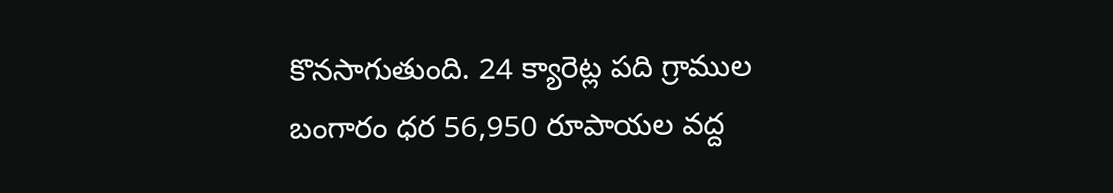కొనసాగుతుంది. 24 క్యారెట్ల పది గ్రాముల బంగారం ధర 56,950 రూపాయల వద్ద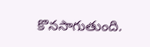కొనసాగుతుంది.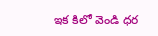ఇక కిలో వెండి ధర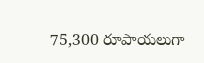75,300 రూపాయలుగా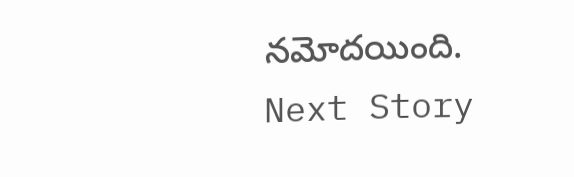నమోదయింది.
Next Story